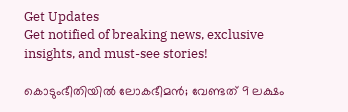Get Updates
Get notified of breaking news, exclusive insights, and must-see stories!

കൊടുംഭീതിയിൽ ലോകഭീമൻ; വേണ്ടത് 9 ലക്ഷം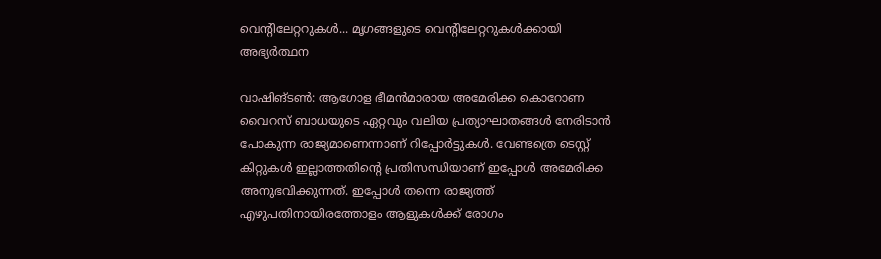വെന്റിലേറ്ററുകൾ... മൃഗങ്ങളുടെ വെന്റിലേറ്ററുകൾക്കായി അഭ്യർത്ഥന

വാഷിങ്ടണ്‍: ആഗോള ഭീമന്‍മാരായ അമേരിക്ക കൊറോണ വൈറസ് ബാധയുടെ ഏറ്റവും വലിയ പ്രത്യാഘാതങ്ങള്‍ നേരിടാന്‍ പോകുന്ന രാജ്യമാണെന്നാണ് റിപ്പോര്‍ട്ടുകള്‍. വേണ്ടത്രെ ടെസ്റ്റ് കിറ്റുകള്‍ ഇല്ലാത്തതിന്റെ പ്രതിസന്ധിയാണ് ഇപ്പോള്‍ അമേരിക്ക അനുഭവിക്കുന്നത്. ഇപ്പോള്‍ തന്നെ രാജ്യത്ത് എഴുപതിനായിരത്തോളം ആളുകള്‍ക്ക് രോഗം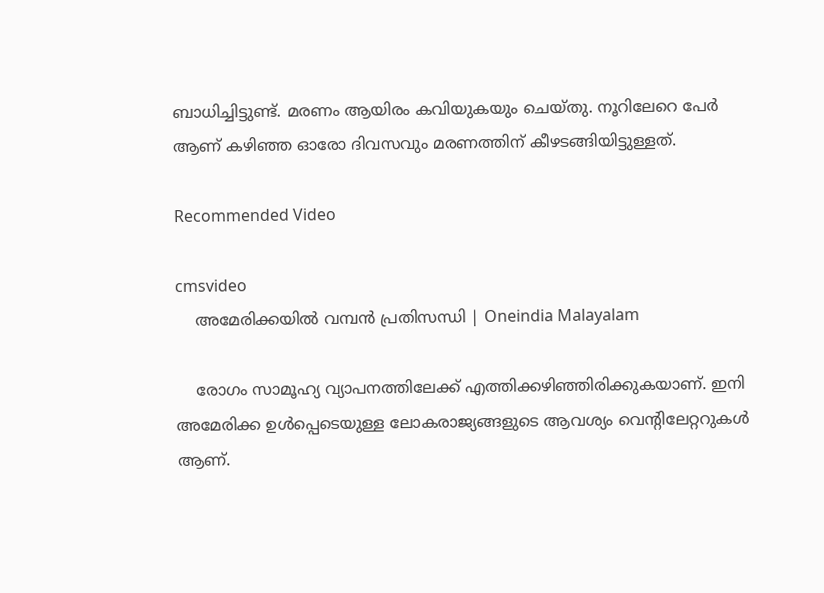ബാധിച്ചിട്ടുണ്ട്. മരണം ആയിരം കവിയുകയും ചെയ്തു. നൂറിലേറെ പേര്‍ ആണ് കഴിഞ്ഞ ഓരോ ദിവസവും മരണത്തിന് കീഴടങ്ങിയിട്ടുള്ളത്.

Recommended Video

cmsvideo
    അമേരിക്കയിൽ വമ്പൻ പ്രതിസന്ധി | Oneindia Malayalam

    രോഗം സാമൂഹ്യ വ്യാപനത്തിലേക്ക് എത്തിക്കഴിഞ്ഞിരിക്കുകയാണ്. ഇനി അമേരിക്ക ഉള്‍പ്പെടെയുള്ള ലോകരാജ്യങ്ങളുടെ ആവശ്യം വെന്റിലേറ്ററുകള്‍ ആണ്.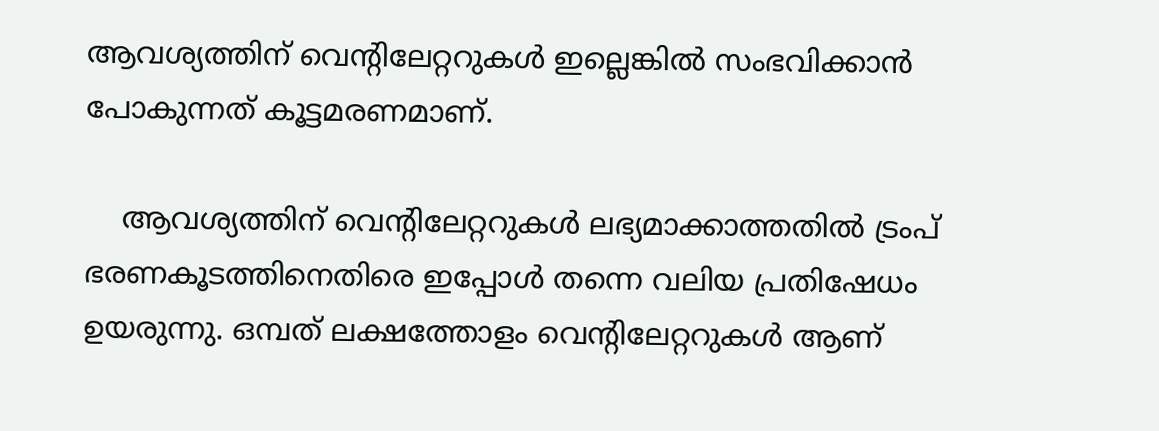ആവശ്യത്തിന് വെന്റിലേറ്ററുകള്‍ ഇല്ലെങ്കില്‍ സംഭവിക്കാന്‍ പോകുന്നത് കൂട്ടമരണമാണ്.

    ആവശ്യത്തിന് വെന്റിലേറ്ററുകള്‍ ലഭ്യമാക്കാത്തതില്‍ ട്രംപ് ഭരണകൂടത്തിനെതിരെ ഇപ്പോള്‍ തന്നെ വലിയ പ്രതിഷേധം ഉയരുന്നു. ഒമ്പത് ലക്ഷത്തോളം വെന്റിലേറ്ററുകള്‍ ആണ്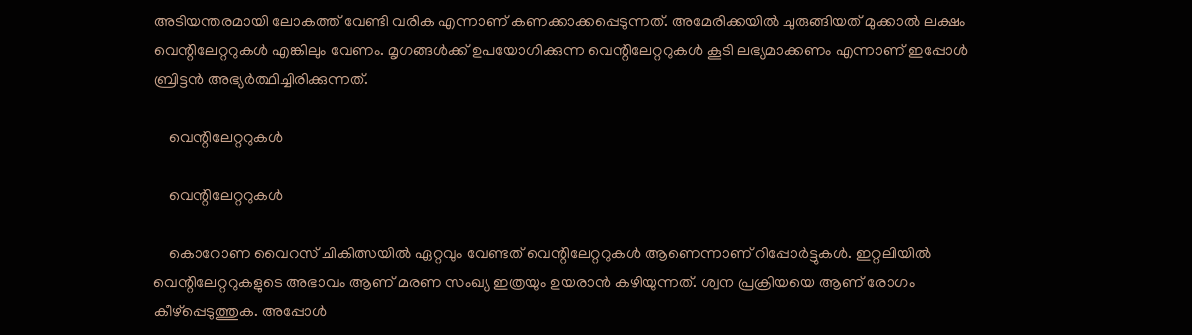അടിയന്തരമായി ലോകത്ത് വേണ്ടി വരിക എന്നാണ് കണക്കാക്കപ്പെടുന്നത്. അമേരിക്കയില്‍ ചുരുങ്ങിയത് മുക്കാല്‍ ലക്ഷം വെന്റിലേറ്ററുകള്‍ എങ്കിലും വേണം. മൃഗങ്ങള്‍ക്ക് ഉപയോഗിക്കുന്ന വെന്റിലേറ്ററുകള്‍ കൂടി ലഭ്യമാക്കണം എന്നാണ് ഇപ്പോള്‍ ബ്രിട്ടന്‍ അഭ്യര്‍ത്ഥിച്ചിരിക്കുന്നത്.

    വെന്റിലേറ്ററുകള്‍

    വെന്റിലേറ്ററുകള്‍

    കൊറോണ വൈറസ് ചികിത്സയില്‍ ഏറ്റവും വേണ്ടത് വെന്റിലേറ്ററുകള്‍ ആണെന്നാണ് റിപ്പോര്‍ട്ടുകള്‍. ഇറ്റലിയില്‍ വെന്റിലേറ്ററുകളുടെ അഭാവം ആണ് മരണ സംഖ്യ ഇത്രയും ഉയരാന്‍ കഴിയുന്നത്. ശ്വന പ്രക്രിയയെ ആണ് രോഗം കീഴ്‌പ്പെടുത്തുക. അപ്പോള്‍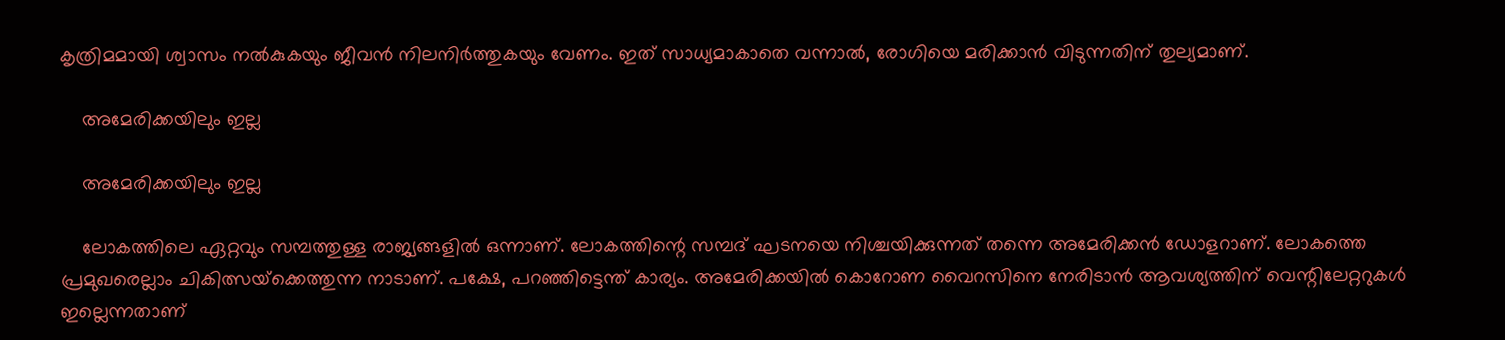കൃത്രിമമായി ശ്വാസം നല്‍കുകയും ജീവന്‍ നിലനിര്‍ത്തുകയും വേണം. ഇത് സാധ്യമാകാതെ വന്നാല്‍, രോഗിയെ മരിക്കാന്‍ വിടുന്നതിന് തുല്യമാണ്.

    അമേരിക്കയിലും ഇല്ല

    അമേരിക്കയിലും ഇല്ല

    ലോകത്തിലെ ഏറ്റവും സമ്പത്തുള്ള രാജ്യങ്ങളില്‍ ഒന്നാണ്. ലോകത്തിന്റെ സമ്പദ് ഘടനയെ നിശ്ചയിക്കുന്നത് തന്നെ അമേരിക്കന്‍ ഡോളറാണ്. ലോകത്തെ പ്രമുഖരെല്ലാം ചികിത്സയ്‌ക്കെത്തുന്ന നാടാണ്. പക്ഷേ, പറഞ്ഞിട്ടെന്ത് കാര്യം. അമേരിക്കയില്‍ കൊറോണ വൈറസിനെ നേരിടാന്‍ ആവശ്യത്തിന് വെന്റിലേറ്ററുകള്‍ ഇല്ലെന്നതാണ്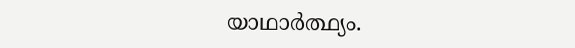യാഥാര്‍ത്ഥ്യം.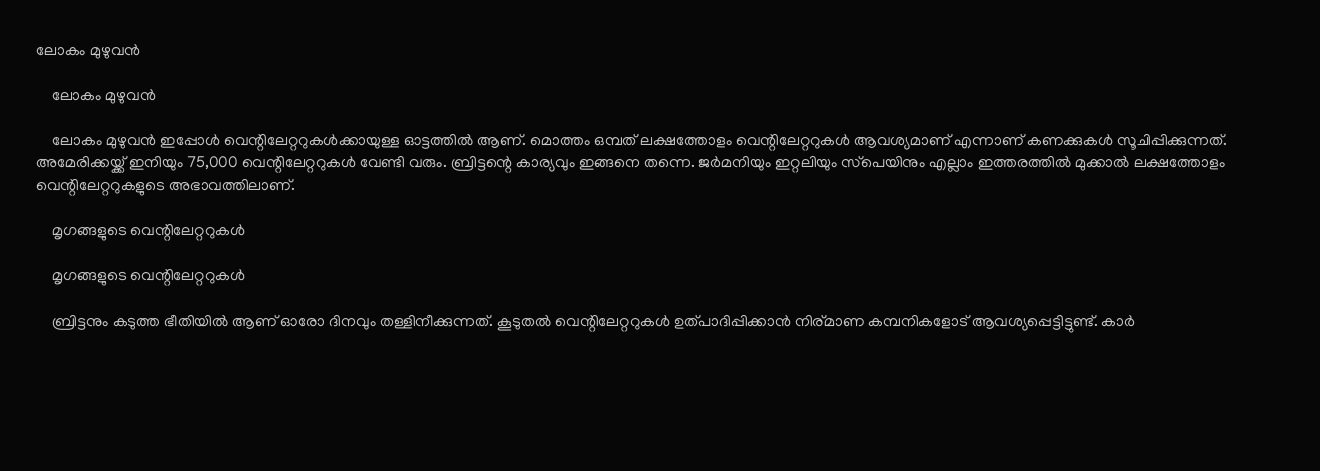ലോകം മുഴുവന്‍

    ലോകം മുഴുവന്‍

    ലോകം മുഴുവന്‍ ഇപ്പോള്‍ വെന്റിലേറ്ററുകള്‍ക്കായുള്ള ഓട്ടത്തില്‍ ആണ്. മൊത്തം ഒമ്പത് ലക്ഷത്തോളം വെന്റിലേറ്ററുകള്‍ ആവശ്യമാണ് എന്നാണ് കണക്കുകള്‍ സൂചിപ്പിക്കുന്നത്. അമേരിക്കയ്ക്ക് ഇനിയും 75,000 വെന്റിലേറ്ററുകള്‍ വേണ്ടി വരും. ബ്രിട്ടന്റെ കാര്യവും ഇങ്ങനെ തന്നെ. ജര്‍മനിയും ഇറ്റലിയും സ്‌പെയിനും എല്ലാം ഇത്തരത്തില്‍ മുക്കാല്‍ ലക്ഷത്തോളം വെന്റിലേറ്ററുകളുടെ അഭാവത്തിലാണ്.

    മൃഗങ്ങളുടെ വെന്റിലേറ്ററുകള്‍

    മൃഗങ്ങളുടെ വെന്റിലേറ്ററുകള്‍

    ബ്രിട്ടനും കടുത്ത ഭീതിയില്‍ ആണ് ഓരോ ദിനവും തള്ളിനീക്കുന്നത്. കൂടുതല്‍ വെന്റിലേറ്ററുകള്‍ ഉത്പാദിപ്പിക്കാന്‍ നിര്മാണ കമ്പനികളോട് ആവശ്യപ്പെട്ടിട്ടുണ്ട്. കാര്‍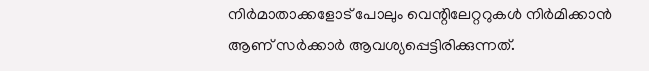നിര്‍മാതാക്കളോട് പോലും വെന്റിലേറ്ററുകള്‍ നിര്‍മിക്കാന്‍ ആണ് സര്‍ക്കാര്‍ ആവശ്യപ്പെട്ടിരിക്കുന്നത്.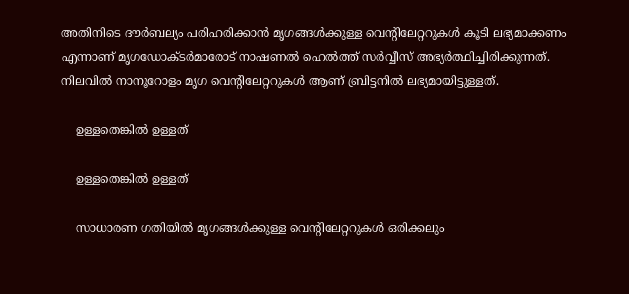അതിനിടെ ദൗര്‍ബല്യം പരിഹരിക്കാന്‍ മൃഗങ്ങള്‍ക്കുള്ള വെന്റിലേറ്ററുകള്‍ കൂടി ലഭ്യമാക്കണം എന്നാണ് മൃഗഡോക്ടര്‍മാരോട് നാഷണല്‍ ഹെല്‍ത്ത് സര്‍വ്വീസ് അഭ്യര്‍ത്ഥിച്ചിരിക്കുന്നത്. നിലവില്‍ നാനൂറോളം മൃഗ വെന്റിലേറ്ററുകള്‍ ആണ് ബ്രിട്ടനില്‍ ലഭ്യമായിട്ടുള്ളത്.

    ഉള്ളതെങ്കില്‍ ഉള്ളത്

    ഉള്ളതെങ്കില്‍ ഉള്ളത്

    സാധാരണ ഗതിയില്‍ മൃഗങ്ങള്‍ക്കുള്ള വെന്റിലേറ്ററുകള്‍ ഒരിക്കലും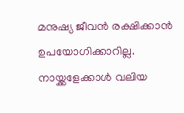മനുഷ്യ ജീവന്‍ രക്ഷിക്കാന്‍ ഉപയോഗിക്കാറില്ല. നായ്ക്കളേക്കാള്‍ വലിയ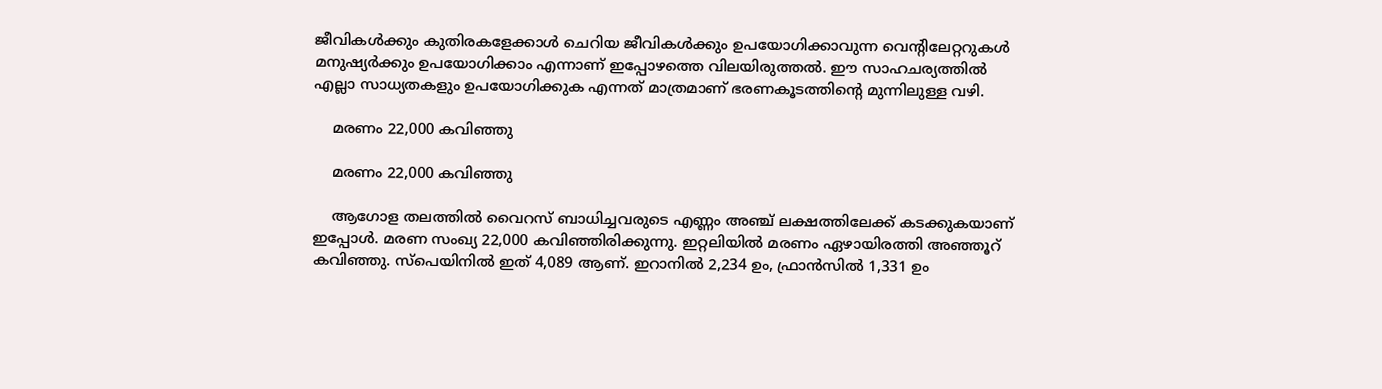ജീവികള്‍ക്കും കുതിരകളേക്കാള്‍ ചെറിയ ജീവികള്‍ക്കും ഉപയോഗിക്കാവുന്ന വെന്റിലേറ്ററുകള്‍ മനുഷ്യര്‍ക്കും ഉപയോഗിക്കാം എന്നാണ് ഇപ്പോഴത്തെ വിലയിരുത്തല്‍. ഈ സാഹചര്യത്തില്‍ എല്ലാ സാധ്യതകളും ഉപയോഗിക്കുക എന്നത് മാത്രമാണ് ഭരണകൂടത്തിന്റെ മുന്നിലുള്ള വഴി.

    മരണം 22,000 കവിഞ്ഞു

    മരണം 22,000 കവിഞ്ഞു

    ആഗോള തലത്തില്‍ വൈറസ് ബാധിച്ചവരുടെ എണ്ണം അഞ്ച് ലക്ഷത്തിലേക്ക് കടക്കുകയാണ് ഇപ്പോള്‍. മരണ സംഖ്യ 22,000 കവിഞ്ഞിരിക്കുന്നു. ഇറ്റലിയില്‍ മരണം ഏഴായിരത്തി അഞ്ഞൂറ് കവിഞ്ഞു. സ്‌പെയിനില്‍ ഇത് 4,089 ആണ്. ഇറാനില്‍ 2,234 ഉം, ഫ്രാന്‍സില്‍ 1,331 ഉം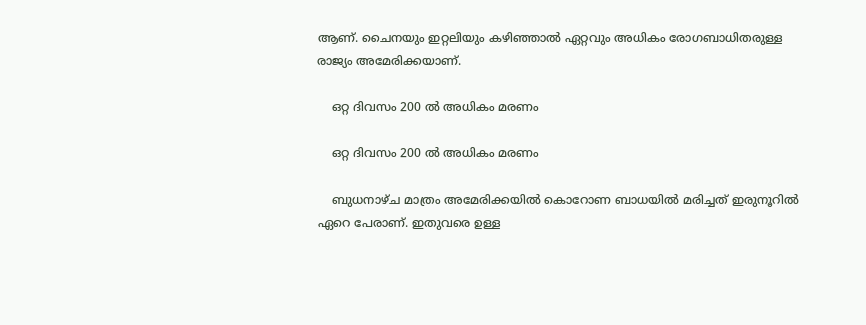ആണ്. ചൈനയും ഇറ്റലിയും കഴിഞ്ഞാല്‍ ഏറ്റവും അധികം രോഗബാധിതരുള്ള രാജ്യം അമേരിക്കയാണ്.

    ഒറ്റ ദിവസം 200 ല്‍ അധികം മരണം

    ഒറ്റ ദിവസം 200 ല്‍ അധികം മരണം

    ബുധനാഴ്ച മാത്രം അമേരിക്കയില്‍ കൊറോണ ബാധയില്‍ മരിച്ചത് ഇരുനൂറില്‍ ഏറെ പേരാണ്. ഇതുവരെ ഉള്ള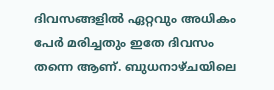ദിവസങ്ങളില്‍ ഏറ്റവും അധികം പേര്‍ മരിച്ചതും ഇതേ ദിവസം തന്നെ ആണ്. ബുധനാഴ്ചയിലെ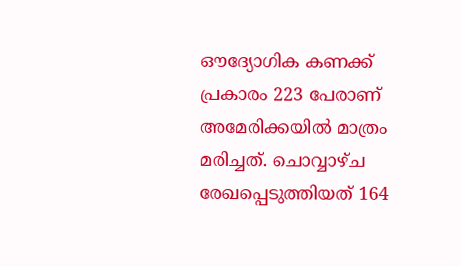ഔദ്യോഗിക കണക്ക് പ്രകാരം 223 പേരാണ് അമേരിക്കയില്‍ മാത്രം മരിച്ചത്. ചൊവ്വാഴ്ച രേഖപ്പെടുത്തിയത് 164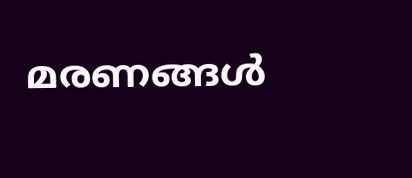മരണങ്ങള്‍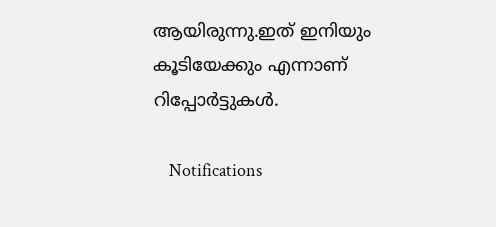ആയിരുന്നു.ഇത് ഇനിയും കൂടിയേക്കും എന്നാണ് റിപ്പോര്‍ട്ടുകള്‍.

    Notifications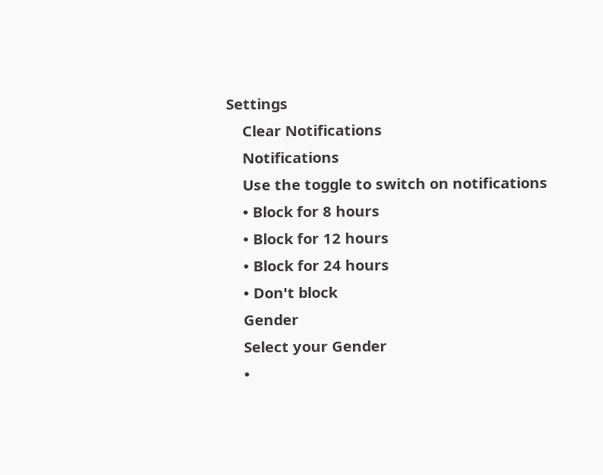Settings
    Clear Notifications
    Notifications
    Use the toggle to switch on notifications
    • Block for 8 hours
    • Block for 12 hours
    • Block for 24 hours
    • Don't block
    Gender
    Select your Gender
    •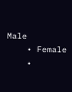Male
    • Female
    •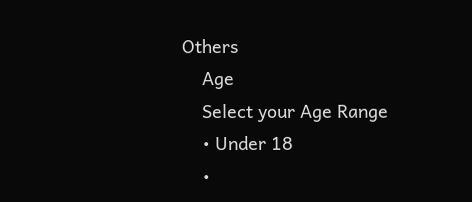Others
    Age
    Select your Age Range
    • Under 18
    •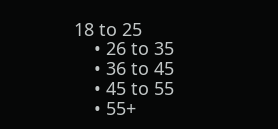18 to 25
    • 26 to 35
    • 36 to 45
    • 45 to 55
    • 55+